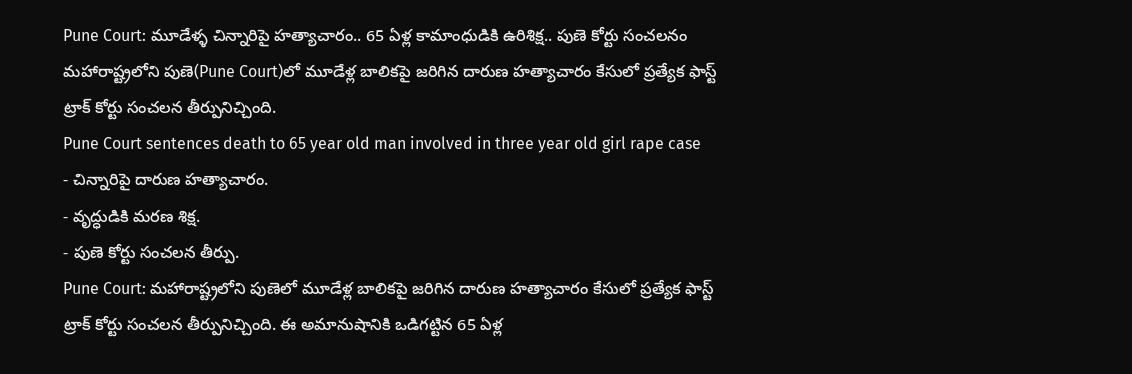Pune Court: మూడేళ్ళ చిన్నారిపై హత్యాచారం.. 65 ఏళ్ల కామాంధుడికి ఉరిశిక్ష.. పుణె కోర్టు సంచలనం
మహారాష్ట్రలోని పుణె(Pune Court)లో మూడేళ్ల బాలికపై జరిగిన దారుణ హత్యాచారం కేసులో ప్రత్యేక ఫాస్ట్ ట్రాక్ కోర్టు సంచలన తీర్పునిచ్చింది.
Pune Court sentences death to 65 year old man involved in three year old girl rape case
- చిన్నారిపై దారుణ హత్యాచారం.
- వృద్ధుడికి మరణ శిక్ష.
- పుణె కోర్టు సంచలన తీర్పు.
Pune Court: మహారాష్ట్రలోని పుణెలో మూడేళ్ల బాలికపై జరిగిన దారుణ హత్యాచారం కేసులో ప్రత్యేక ఫాస్ట్ ట్రాక్ కోర్టు సంచలన తీర్పునిచ్చింది. ఈ అమానుషానికి ఒడిగట్టిన 65 ఏళ్ల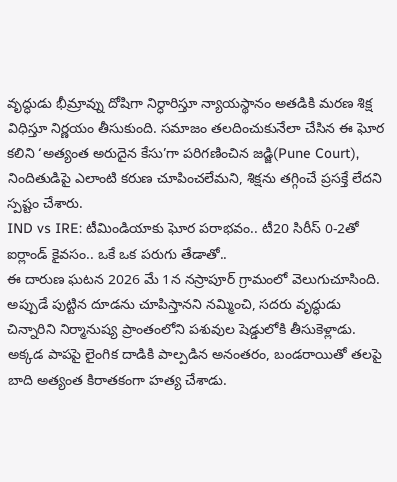వృద్ధుడు భీమ్రావ్ను దోషిగా నిర్ధారిస్తూ న్యాయస్థానం అతడికి మరణ శిక్ష విధిస్తూ నిర్ణయం తీసుకుంది. సమాజం తలదించుకునేలా చేసిన ఈ ఘోర కలిని ‘అత్యంత అరుదైన కేసు’గా పరిగణించిన జడ్జి(Pune Court), నిందితుడిపై ఎలాంటి కరుణ చూపించలేమని, శిక్షను తగ్గించే ప్రసక్తే లేదని స్పష్టం చేశారు.
IND vs IRE: టీమిండియాకు ఘోర పరాభవం.. టీ20 సిరీస్ 0-2తో ఐర్లాండ్ కైవసం.. ఒకే ఒక పరుగు తేడాతో..
ఈ దారుణ ఘటన 2026 మే 1న నస్రాపూర్ గ్రామంలో వెలుగుచూసింది. అప్పుడే పుట్టిన దూడను చూపిస్తానని నమ్మించి, సదరు వృద్ధుడు చిన్నారిని నిర్మానుష్య ప్రాంతంలోని పశువుల షెడ్డులోకి తీసుకెళ్లాడు. అక్కడ పాపపై లైంగిక దాడికి పాల్పడిన అనంతరం, బండరాయితో తలపై బాది అత్యంత కిరాతకంగా హత్య చేశాడు.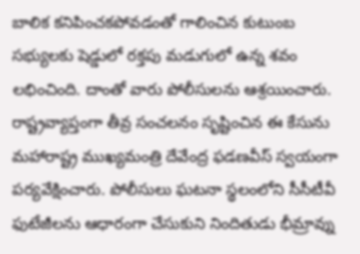బాలిక కనిపించకపోవడంతో గాలించిన కుటుంబ సభ్యులకు షెడ్డులో రక్తపు మడుగులో ఉన్న శవం లభించింది. దాంతో వారు పోలీసులను ఆశ్రయించారు.
రాష్ట్రవ్యాప్తంగా తీవ్ర సంచలనం సృష్టించిన ఈ కేసును మహారాష్ట్ర ముఖ్యమంత్రి దేవేంద్ర ఫడణవీస్ స్వయంగా పర్యవేక్షించారు. పోలీసులు ఘటనా స్థలంలోని సీసీటీవీ ఫుటేజీలను ఆధారంగా చేసుకుని నిందితుడు భీమ్రావ్ను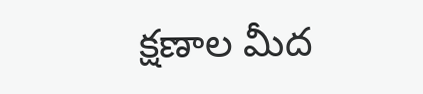క్షణాల మీద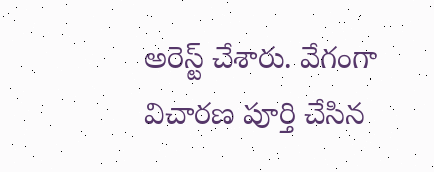అరెస్ట్ చేశారు. వేగంగా విచారణ పూర్తి చేసిన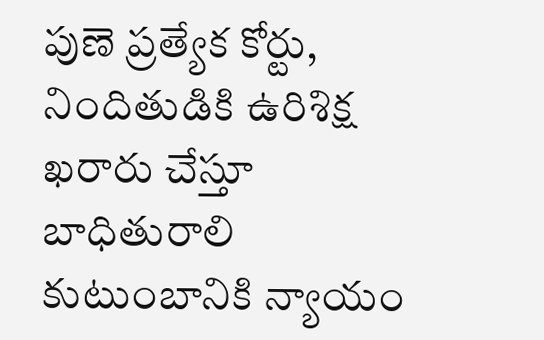పుణె ప్రత్యేక కోర్టు, నిందితుడికి ఉరిశిక్ష ఖరారు చేస్తూ బాధితురాలి కుటుంబానికి న్యాయం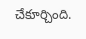చేకూర్చింది.